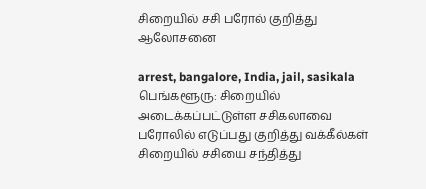சிறையில் சசி பரோல் குறித்து ஆலோசனை

arrest, bangalore, India, jail, sasikala
பெங்களூரு: சிறையில் அடைக்கப்பட்டுள்ள சசிகலாவை பரோலில் எடுப்பது குறித்து வக்கீல்கள் சிறையில் சசியை சந்தித்து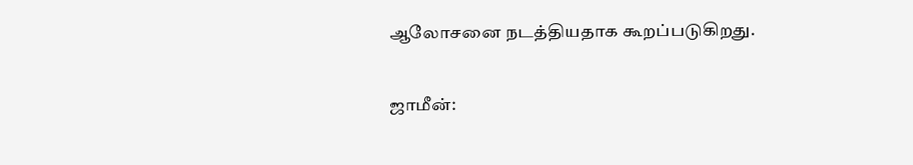ஆலோசனை நடத்தியதாக கூறப்படுகிறது.

ஜாமீன்: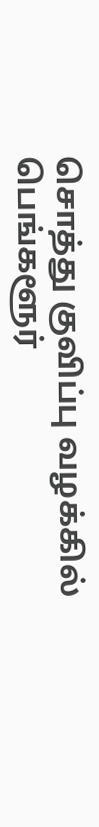சொத்து குவிப்பு வழக்கில் பெங்களூர்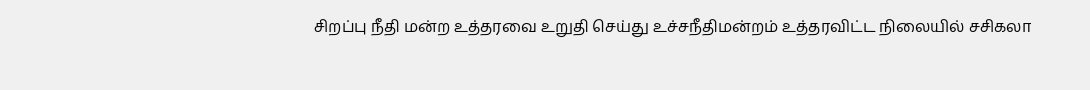சிறப்பு நீதி மன்ற உத்தரவை உறுதி செய்து உச்சநீதிமன்றம் உத்தரவிட்ட நிலையில் சசிகலா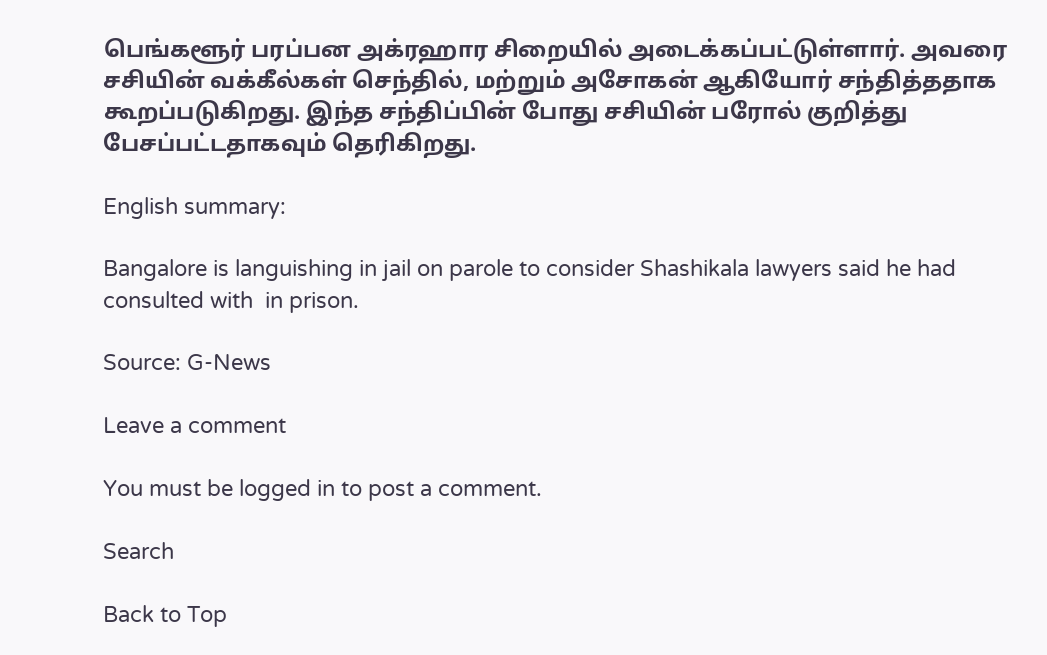பெங்களூர் பரப்பன அக்ரஹார சிறையில் அடைக்கப்பட்டுள்ளார். அவரை சசியின் வக்கீல்கள் செந்தில், மற்றும் அசோகன் ஆகியோர் சந்தித்ததாக கூறப்படுகிறது. இந்த சந்திப்பின் போது சசியின் பரோல் குறித்து பேசப்பட்டதாகவும் தெரிகிறது.

English summary:

Bangalore is languishing in jail on parole to consider Shashikala lawyers said he had consulted with  in prison.

Source: G-News

Leave a comment

You must be logged in to post a comment.

Search

Back to Top